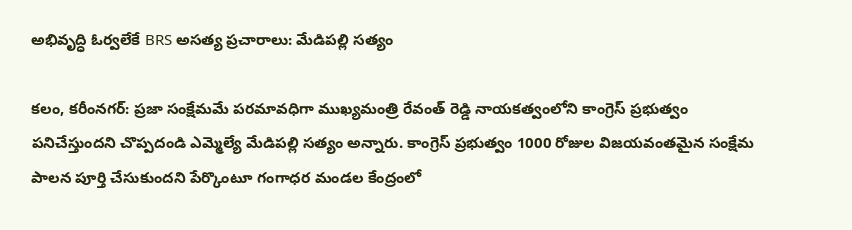అభివృద్ధి ఓర్వలేకే BRS అసత్య ప్రచారాలు: మేడిపల్లి సత్యం

కలం, కరీంనగర్: ప్రజా సంక్షేమమే పరమావధిగా ముఖ్యమంత్రి రేవంత్ రెడ్డి నాయకత్వంలోని కాంగ్రెస్ ప్రభుత్వం పనిచేస్తుందని చొప్పదండి ఎమ్మెల్యే మేడిపల్లి సత్యం అన్నారు. కాంగ్రెస్ ప్రభుత్వం 1000 రోజుల విజయవంతమైన సంక్షేమ పాలన పూర్తి చేసుకుందని పేర్కొంటూ గంగాధర మండల కేంద్రంలో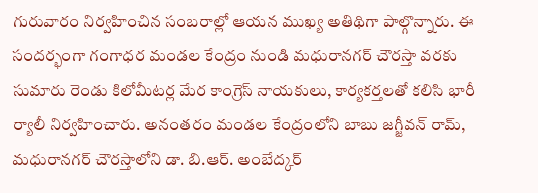గురువారం నిర్వహించిన సంబరాల్లో ఆయన ముఖ్య అతిథిగా పాల్గొన్నారు. ఈ సందర్భంగా గంగాధర మండల కేంద్రం నుండి మధురానగర్ చౌరస్తా వరకు సుమారు రెండు కిలోమీటర్ల మేర కాంగ్రెస్ నాయకులు, కార్యకర్తలతో కలిసి భారీ ర్యాలీ నిర్వహించారు. అనంతరం మండల కేంద్రంలోని బాబు జగ్జీవన్ రామ్, మధురానగర్ చౌరస్తాలోని డా. బి.ఆర్. అంబేద్కర్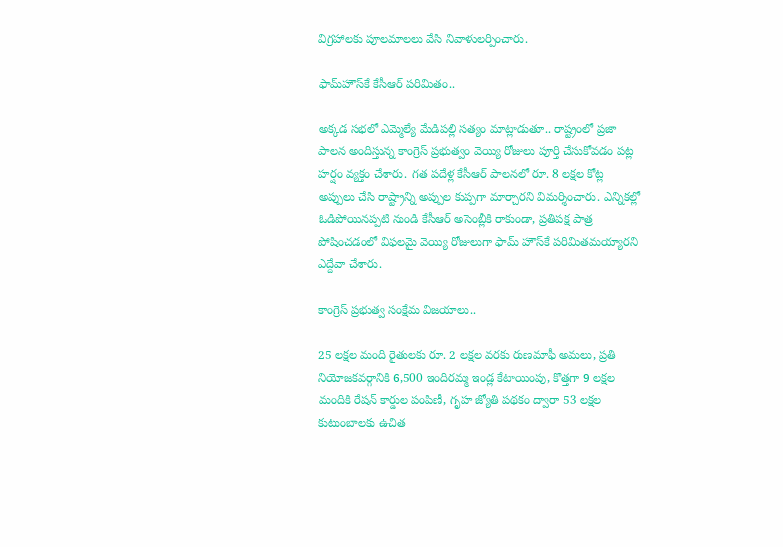విగ్రహాలకు పూలమాలలు వేసి నివాళులర్పించారు.

ఫామ్‌హౌస్‌కే కేసీఆర్ పరిమితం..

అక్కడ సభలో ఎమ్మెల్యే మేడిపల్లి సత్యం మాట్లాడుతూ.. రాష్ట్రంలో ప్రజా పాలన అందిస్తున్న కాంగ్రెస్ ప్రభుత్వం వెయ్యి రోజులు పూర్తి చేసుకోవడం పట్ల హర్షం వ్యక్తం చేశారు. గత పదేళ్ల కేసీఆర్ పాలనలో రూ. 8 లక్షల కోట్ల అప్పులు చేసి రాష్ట్రాన్ని అప్పుల కుప్పగా మార్చారని విమర్శించారు. ఎన్నికల్లో ఓడిపోయినప్పటి నుండి కేసీఆర్ అసెంబ్లీకి రాకుండా, ప్రతిపక్ష పాత్ర పోషించడంలో విఫలమై వెయ్యి రోజులుగా ఫామ్ హౌస్‌కే పరిమితమయ్యారని ఎద్దేవా చేశారు.

కాంగ్రెస్ ప్రభుత్వ సంక్షేమ విజయాలు..

25 లక్షల మంది రైతులకు రూ. 2 లక్షల వరకు రుణమాఫీ అమలు, ప్రతి నియోజకవర్గానికి 6,500 ఇందిరమ్మ ఇండ్ల కేటాయింపు, కొత్తగా 9 లక్షల మందికి రేషన్ కార్డుల పంపిణీ, గృహ జ్యోతి పథకం ద్వారా 53 లక్షల కుటుంబాలకు ఉచిత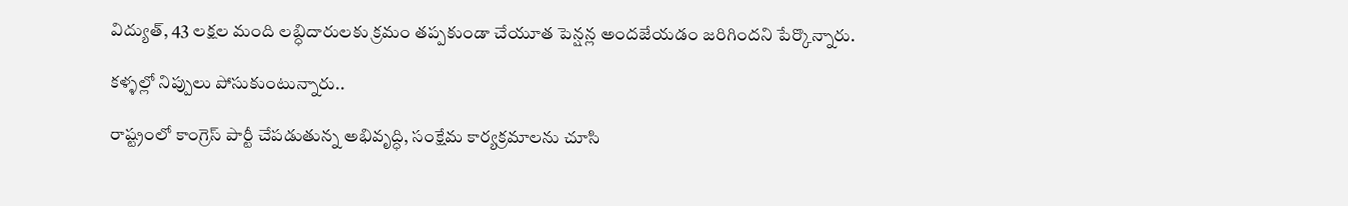విద్యుత్, 43 లక్షల మంది లబ్ధిదారులకు క్రమం తప్పకుండా చేయూత పెన్షన్ల అందజేయడం జరిగిందని పేర్కొన్నారు.

కళ్ళల్లో నిప్పులు పోసుకుంటున్నారు..

రాష్ట్రంలో కాంగ్రెస్ పార్టీ చేపడుతున్న అభివృద్ధి, సంక్షేమ కార్యక్రమాలను చూసి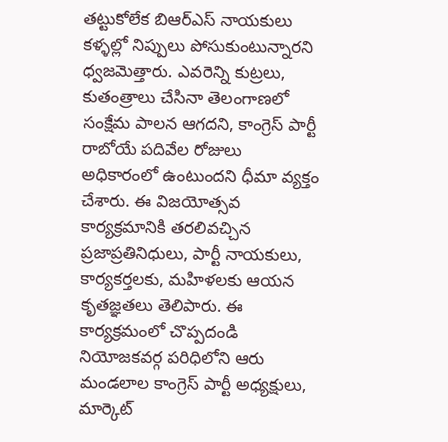తట్టుకోలేక బిఆర్ఎస్ నాయకులు కళ్ళల్లో నిప్పులు పోసుకుంటున్నారని ధ్వజమెత్తారు. ఎవరెన్ని కుట్రలు, కుతంత్రాలు చేసినా తెలంగాణలో సంక్షేమ పాలన ఆగదని, కాంగ్రెస్ పార్టీ రాబోయే పదివేల రోజులు అధికారంలో ఉంటుందని ధీమా వ్యక్తం చేశారు. ఈ విజయోత్సవ కార్యక్రమానికి తరలివచ్చిన ప్రజాప్రతినిధులు, పార్టీ నాయకులు, కార్యకర్తలకు, మహిళలకు ఆయన కృతజ్ఞతలు తెలిపారు. ఈ కార్యక్రమంలో చొప్పదండి నియోజకవర్గ పరిధిలోని ఆరు మండలాల కాంగ్రెస్ పార్టీ అధ్యక్షులు, మార్కెట్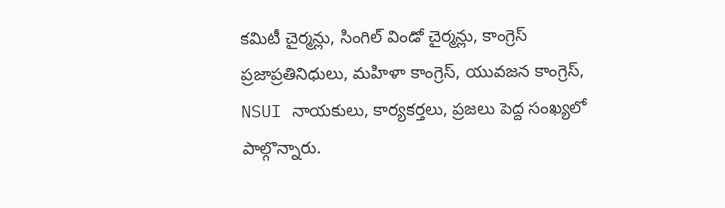కమిటీ చైర్మన్లు, సింగిల్ విండో చైర్మన్లు, కాంగ్రెస్ ప్రజాప్రతినిధులు, మహిళా కాంగ్రెస్, యువజన కాంగ్రెస్, NSUI నాయకులు, కార్యకర్తలు, ప్రజలు పెద్ద సంఖ్యలో పాల్గొన్నారు.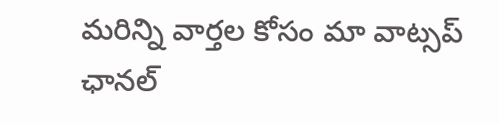మ‌రిన్ని వార్త‌ల కోసం మా వాట్స‌ప్ ఛాన‌ల్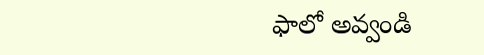ఫాలో అవ్వండి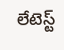లేటెస్ట్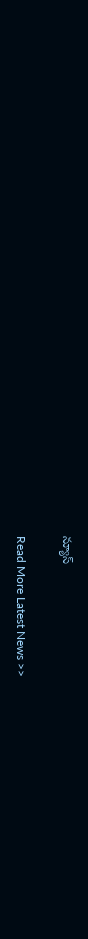న్యూస్‌

Read More Latest News >>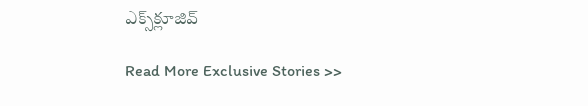ఎక్స్‌క్లూజివ్‌

Read More Exclusive Stories >>